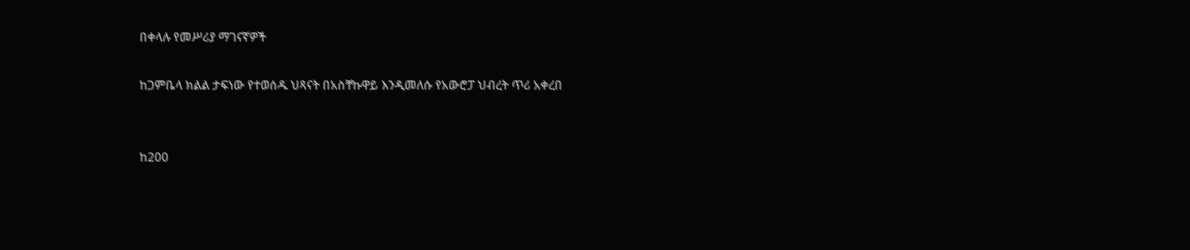በቀላሉ የመሥሪያ ማገናኛዎች

ከጋምቤላ ክልል ታፍነው የተወሰዱ ህጻናት በአስቸኩዋይ እንዲመለሱ የአውሮፓ ህብረት ጥሪ አቀረበ


ከ200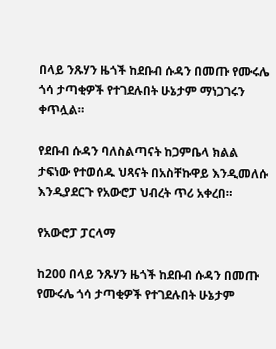በላይ ንጹሃን ዜጎች ከደቡብ ሱዳን በመጡ የሙሩሌ ጎሳ ታጣቂዎች የተገደሉበት ሁኔታም ማነጋገሩን ቀጥሏል።

የደቡብ ሱዳን ባለስልጣናት ከጋምቤላ ክልል ታፍነው የተወሰዱ ህጻናት በአስቸኩዋይ እንዲመለሱ እንዲያደርጉ የአውሮፓ ህብረት ጥሪ አቀረበ።

የአውሮፓ ፓርላማ

ከ200 በላይ ንጹሃን ዜጎች ከደቡብ ሱዳን በመጡ የሙሩሌ ጎሳ ታጣቂዎች የተገደሉበት ሁኔታም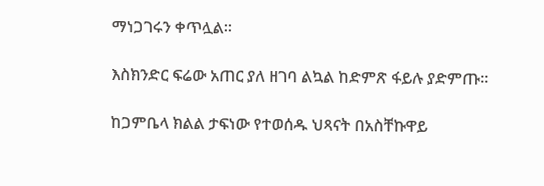ማነጋገሩን ቀጥሏል።

እስክንድር ፍሬው አጠር ያለ ዘገባ ልኳል ከድምጽ ፋይሉ ያድምጡ።

ከጋምቤላ ክልል ታፍነው የተወሰዱ ህጻናት በአስቸኩዋይ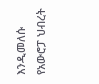እንዲመለሱ የአውሮፓ ህብረት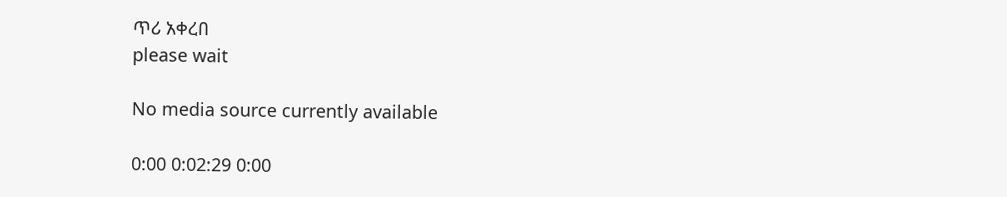ጥሪ አቀረበ
please wait

No media source currently available

0:00 0:02:29 0:00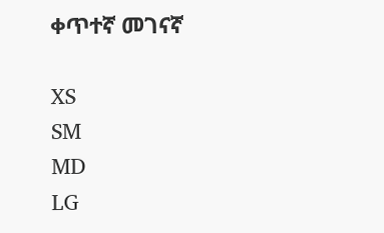ቀጥተኛ መገናኛ

XS
SM
MD
LG